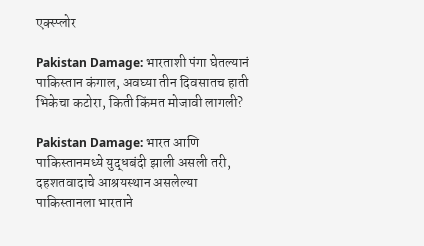एक्स्प्लोर

Pakistan Damage: भारताशी पंगा घेतल्यानं पाकिस्तान कंगाल, अवघ्या तीन दिवसातच हाती भिकेचा कटोरा, किती किंमत मोजावी लागली?

Pakistan Damage: भारत आणि पाकिस्तानमध्ये युद्धबंदी झाली असली तरी, दहशतवादाचे आश्रयस्थान असलेल्या पाकिस्तानला भारताने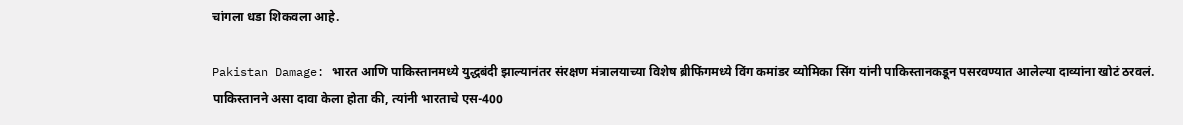चांगला धडा शिकवला आहे.

Pakistan Damage: भारत आणि पाकिस्तानमध्ये युद्धबंदी झाल्यानंतर संरक्षण मंत्रालयाच्या विशेष ब्रीफिंगमध्ये विंग कमांडर व्योमिका सिंग यांनी पाकिस्तानकडून पसरवण्यात आलेल्या दाव्यांना खोटं ठरवलं. पाकिस्तानने असा दावा केला होता की, त्यांनी भारताचे एस-400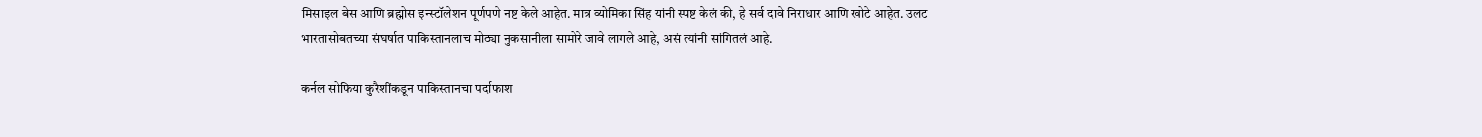मिसाइल बेस आणि ब्रह्मोस इन्स्टॉलेशन पूर्णपणे नष्ट केले आहेत. मात्र व्योमिका सिंह यांनी स्पष्ट केलं की, हे सर्व दावे निराधार आणि खोटे आहेत. उलट भारतासोबतच्या संघर्षात पाकिस्तानलाच मोठ्या नुकसानीला सामोरे जावे लागले आहे, असं त्यांनी सांगितलं आहे.

कर्नल सोफिया कुरैशींकडून पाकिस्तानचा पर्दाफाश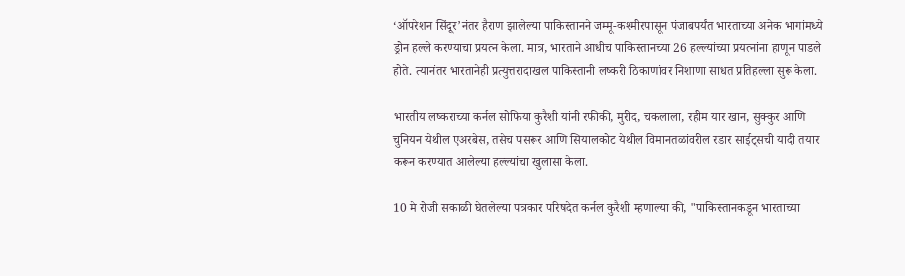‘ऑपरेशन सिंदूर’नंतर हैराण झालेल्या पाकिस्तानने जम्मू-कश्मीरपासून पंजाबपर्यंत भारताच्या अनेक भागांमध्ये ड्रोन हल्ले करण्याचा प्रयत्न केला. मात्र, भारताने आधीच पाकिस्तानच्या 26 हल्ल्यांच्या प्रयत्नांना हाणून पाडले होते. त्यानंतर भारतानेही प्रत्युत्तरादाखल पाकिस्तानी लष्करी ठिकाणांवर निशाणा साधत प्रतिहल्ला सुरू केला.

भारतीय लष्कराच्या कर्नल सोफिया कुरैशी यांनी रफीकी, मुरीद, चकलाला, रहीम यार खान, सुक्कुर आणि चुनियन येथील एअरबेस, तसेच पसरूर आणि सियालकोट येथील विमानतळांवरील रडार साईट्सची यादी तयार करून करण्यात आलेल्या हल्ल्यांचा खुलासा केला.

10 मे रोजी सकाळी घेतलेल्या पत्रकार परिषदेत कर्नल कुरैशी म्हणाल्या की, "पाकिस्तानकडून भारताच्या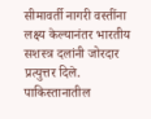सीमावर्ती नागरी वस्तींना लक्ष्य केल्यानंतर भारतीय सशस्त्र दलांनी जोरदार प्रत्युत्तर दिले. पाकिस्तानातील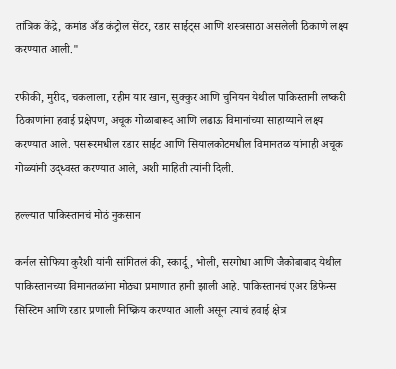तांत्रिक केंद्रे, कमांड अँड कंट्रोल सेंटर, रडार साईट्स आणि शस्त्रसाठा असलेली ठिकाणे लक्ष्य करण्यात आली."

रफीकी, मुरीद, चकलाला, रहीम यार खान, सुक्कुर आणि चुनियन येथील पाकिस्तानी लष्करी ठिकाणांना हवाई प्रक्षेपण, अचूक गोळाबारूद आणि लढाऊ विमानांच्या साहाय्याने लक्ष्य करण्यात आले. पसरूरमधील रडार साईट आणि सियालकोटमधील विमानतळ यांनाही अचूक गोळ्यांनी उद्ध्वस्त करण्यात आले, अशी माहिती त्यांनी दिली.

हल्ल्यात पाकिस्तानचं मोठं नुकसान

कर्नल सोफिया कुरैशी यांनी सांगितलं की, स्कार्दू, भोली, सरगोधा आणि जैकोबाबाद येथील पाकिस्तानच्या विमानतळांना मोठ्या प्रमाणात हानी झाली आहे. पाकिस्तानचं एअर डिफेन्स सिस्टिम आणि रडार प्रणाली निष्क्रिय करण्यात आली असून त्याचं हवाई क्षेत्र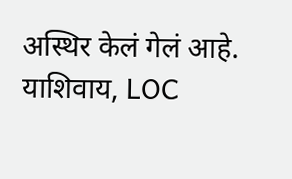अस्थिर केलं गेलं आहे. याशिवाय, LOC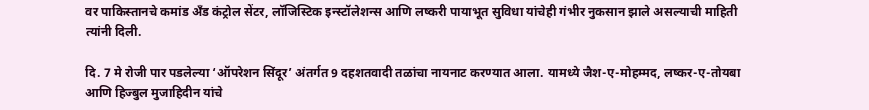वर पाकिस्तानचे कमांड अँड कंट्रोल सेंटर, लॉजिस्टिक इन्स्टॉलेशन्स आणि लष्करी पायाभूत सुविधा यांचेही गंभीर नुकसान झाले असल्याची माहिती त्यांनी दिली.

दि. 7 मे रोजी पार पडलेल्या ‘ऑपरेशन सिंदूर’ अंतर्गत 9 दहशतवादी तळांचा नायनाट करण्यात आला. यामध्ये जैश-ए-मोहम्मद, लष्कर-ए-तोयबा आणि हिज्बुल मुजाहिदीन यांचे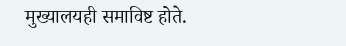मुख्यालयही समाविष्ट होते.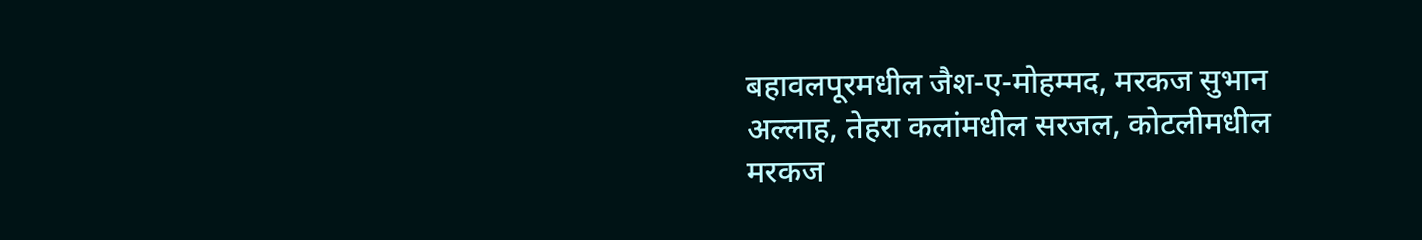बहावलपूरमधील जैश-ए-मोहम्मद, मरकज सुभान अल्लाह, तेहरा कलांमधील सरजल, कोटलीमधील मरकज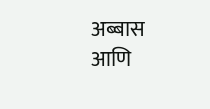अब्बास आणि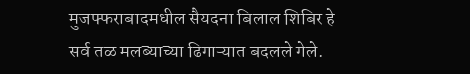मुजफ्फराबादमधील सैयदना बिलाल शिबिर हे सर्व तळ मलब्याच्या ढिगाऱ्यात बदलले गेले.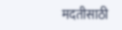मदतीसाठी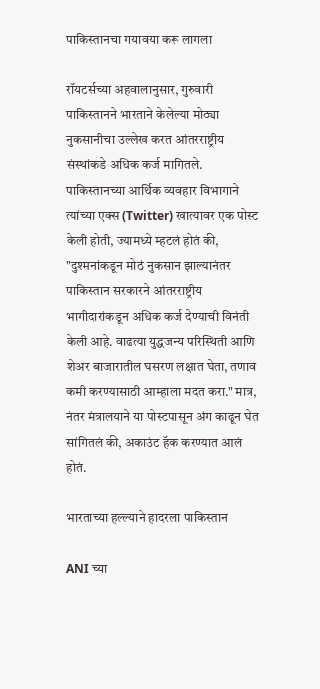पाकिस्तानचा गयावया करू लागला

रॉयटर्सच्या अहवालानुसार, गुरुवारी पाकिस्तानने भारताने केलेल्या मोठ्या नुकसानीचा उल्लेख करत आंतरराष्ट्रीय संस्थांकडे अधिक कर्ज मागितले. पाकिस्तानच्या आर्थिक व्यवहार विभागाने त्यांच्या एक्स (Twitter) खात्यावर एक पोस्ट केली होती, ज्यामध्ये म्हटलं होतं की, "दुश्मनांकडून मोठं नुकसान झाल्यानंतर पाकिस्तान सरकारने आंतरराष्ट्रीय भागीदारांकडून अधिक कर्ज देण्याची विनंती केली आहे. वाढत्या युद्धजन्य परिस्थिती आणि शेअर बाजारातील घसरण लक्षात घेता, तणाव कमी करण्यासाठी आम्हाला मदत करा." मात्र, नंतर मंत्रालयाने या पोस्टपासून अंग काढून घेत सांगितलं की, अकाउंट हॅक करण्यात आलं होतं.

भारताच्या हल्ल्याने हादरला पाकिस्तान

ANI च्या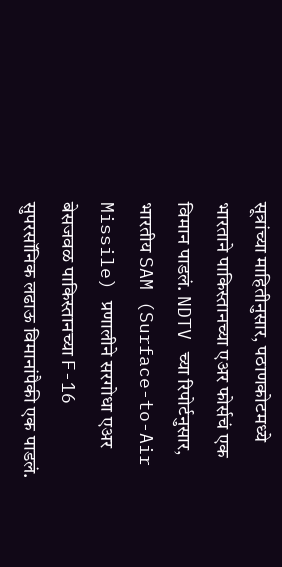सूत्रांच्या माहितीनुसार, पठाणकोटमध्ये भारताने पाकिस्तानच्या एअर फोर्सचं एक विमान पाडलं. NDTV च्या रिपोर्टनुसार, भारतीय SAM (Surface-to-Air Missile) प्रणालीने सरगोधा एअर बेसजवळ पाकिस्तानच्या F-16 सुपरसॉनिक लढाऊ विमानांपैकी एक पाडलं.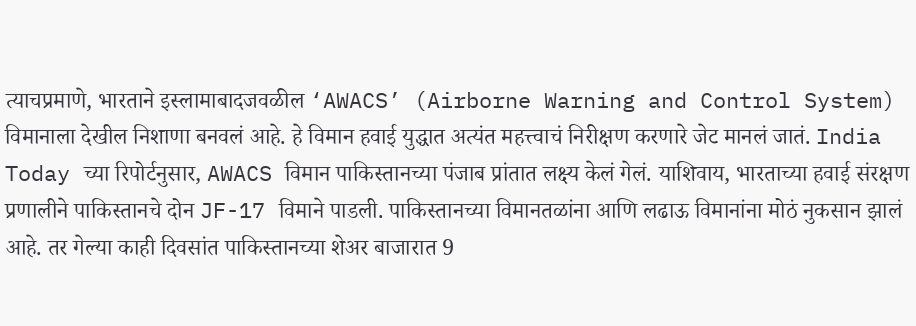त्याचप्रमाणे, भारताने इस्लामाबादजवळील ‘AWACS’ (Airborne Warning and Control System) विमानाला देखील निशाणा बनवलं आहे. हे विमान हवाई युद्धात अत्यंत महत्त्वाचं निरीक्षण करणारे जेट मानलं जातं. India Today च्या रिपोर्टनुसार, AWACS विमान पाकिस्तानच्या पंजाब प्रांतात लक्ष्य केलं गेलं. याशिवाय, भारताच्या हवाई संरक्षण प्रणालीने पाकिस्तानचे दोन JF-17 विमाने पाडली. पाकिस्तानच्या विमानतळांना आणि लढाऊ विमानांना मोठं नुकसान झालं आहे. तर गेल्या काही दिवसांत पाकिस्तानच्या शेअर बाजारात 9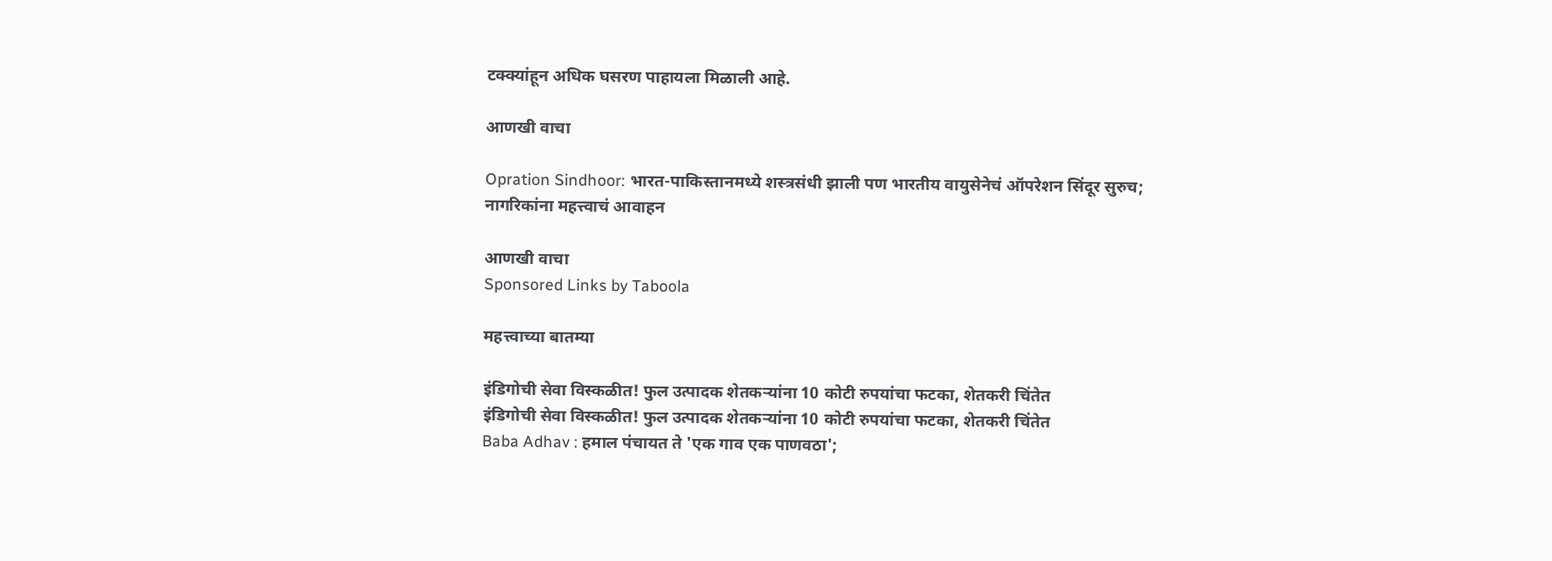टक्क्यांहून अधिक घसरण पाहायला मिळाली आहे.

आणखी वाचा

Opration Sindhoor: भारत-पाकिस्तानमध्ये शस्त्रसंधी झाली पण भारतीय वायुसेनेचं ऑपरेशन सिंदूर सुरुच; नागरिकांना महत्त्वाचं आवाहन

आणखी वाचा
Sponsored Links by Taboola

महत्त्वाच्या बातम्या

इंडिगोची सेवा विस्कळीत! फुल उत्पादक शेतकऱ्यांना 10 कोटी रुपयांचा फटका, शेतकरी चिंतेत
इंडिगोची सेवा विस्कळीत! फुल उत्पादक शेतकऱ्यांना 10 कोटी रुपयांचा फटका, शेतकरी चिंतेत
Baba Adhav : हमाल पंचायत ते 'एक गाव एक पाणवठा';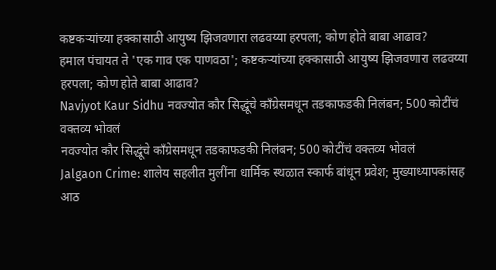कष्टकऱ्यांच्या हक्कासाठी आयुष्य झिजवणारा लढवय्या हरपला; कोण होते बाबा आढाव?
हमाल पंचायत ते 'एक गाव एक पाणवठा'; कष्टकऱ्यांच्या हक्कासाठी आयुष्य झिजवणारा लढवय्या हरपला; कोण होते बाबा आढाव?
Navjyot Kaur Sidhu नवज्योत कौर सिद्धूंचे काँग्रेसमधून तडकाफडकी निलंबन; 500 कोटींचं वक्तव्य भोवलं
नवज्योत कौर सिद्धूंचे काँग्रेसमधून तडकाफडकी निलंबन; 500 कोटींचं वक्तव्य भोवलं
Jalgaon Crime: शालेय सहलीत मुलींना धार्मिक स्थळात स्कार्फ बांधून प्रवेश; मुख्याध्यापकांसह आठ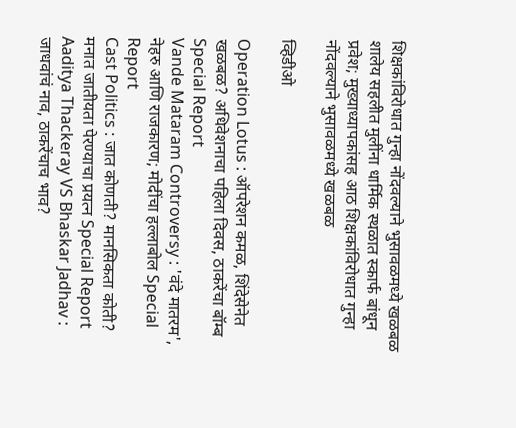शिक्षकांविरोधात गुन्हा नोंदवल्याने भुसावळमध्ये खळबळ
शालेय सहलीत मुलींना धार्मिक स्थळात स्कार्फ बांधून प्रवेश; मुख्याध्यापकांसह आठ शिक्षकांविरोधात गुन्हा नोंदवल्याने भुसावळमध्ये खळबळ

व्हिडीओ

Operation Lotus : ऑपरेशन कमळ, शिंदेसेनेत खळबळ? अधिवेशनाचा पहिला दिवस, ठाकरेंचा बॉम्ब Special Report
Vande Mataram Controversy : 'वंदे मातरम', नेहरु आणि राजकारण; मोदींचा हल्लाबोल Special Report
Cast Politics : जात कोणती? मानसिकता कोती? मनात जातीयता पेरण्याचा प्रयत्न Special Report
Aaditya Thackeray VS Bhaskar Jadhav : जाधवांचं नाव, ठाकरेंचाच भाव?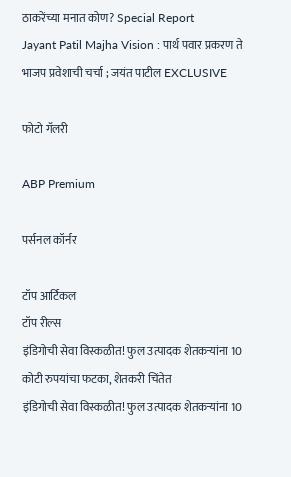ठाकरेंच्या मनात कोण? Special Report
Jayant Patil Majha Vision : पार्थ पवार प्रकरण ते भाजप प्रवेशाची चर्चा ; जयंत पाटील EXCLUSIVE

फोटो गॅलरी

ABP Premium

पर्सनल कॉर्नर

टॉप आर्टिकल
टॉप रील्स
इंडिगोची सेवा विस्कळीत! फुल उत्पादक शेतकऱ्यांना 10 कोटी रुपयांचा फटका, शेतकरी चिंतेत
इंडिगोची सेवा विस्कळीत! फुल उत्पादक शेतकऱ्यांना 10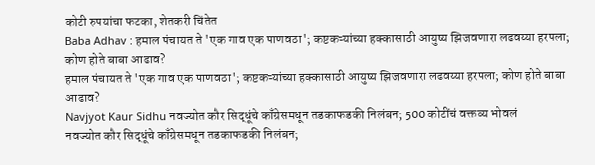कोटी रुपयांचा फटका, शेतकरी चिंतेत
Baba Adhav : हमाल पंचायत ते 'एक गाव एक पाणवठा'; कष्टकऱ्यांच्या हक्कासाठी आयुष्य झिजवणारा लढवय्या हरपला; कोण होते बाबा आढाव?
हमाल पंचायत ते 'एक गाव एक पाणवठा'; कष्टकऱ्यांच्या हक्कासाठी आयुष्य झिजवणारा लढवय्या हरपला; कोण होते बाबा आढाव?
Navjyot Kaur Sidhu नवज्योत कौर सिद्धूंचे काँग्रेसमधून तडकाफडकी निलंबन; 500 कोटींचं वक्तव्य भोवलं
नवज्योत कौर सिद्धूंचे काँग्रेसमधून तडकाफडकी निलंबन;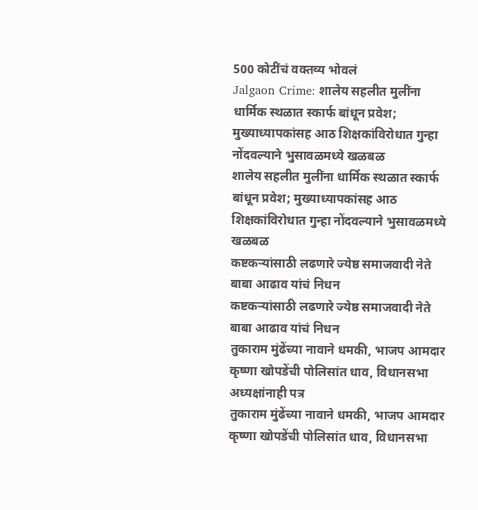500 कोटींचं वक्तव्य भोवलं
Jalgaon Crime: शालेय सहलीत मुलींना धार्मिक स्थळात स्कार्फ बांधून प्रवेश; मुख्याध्यापकांसह आठ शिक्षकांविरोधात गुन्हा नोंदवल्याने भुसावळमध्ये खळबळ
शालेय सहलीत मुलींना धार्मिक स्थळात स्कार्फ बांधून प्रवेश; मुख्याध्यापकांसह आठ शिक्षकांविरोधात गुन्हा नोंदवल्याने भुसावळमध्ये खळबळ
कष्टकऱ्यांसाठी लढणारे ज्येष्ठ समाजवादी नेते बाबा आढाव यांचं निधन
कष्टकऱ्यांसाठी लढणारे ज्येष्ठ समाजवादी नेते बाबा आढाव यांचं निधन
तुकाराम मुंढेंच्या नावाने धमकी, भाजप आमदार कृष्णा खोपडेंची पोलिसांत धाव, विधानसभा अध्यक्षांनाही पत्र
तुकाराम मुंढेंच्या नावाने धमकी, भाजप आमदार कृष्णा खोपडेंची पोलिसांत धाव, विधानसभा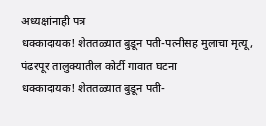अध्यक्षांनाही पत्र
धक्कादायक! शेततळ्यात बुडून पती-पत्नीसह मुलाचा मृत्यू, पंढरपूर तालुक्यातील कोर्टी गावात घटना
धक्कादायक! शेततळ्यात बुडून पती-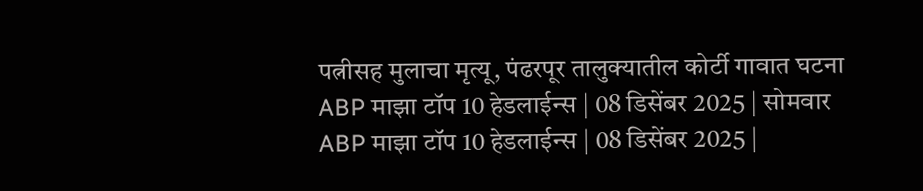पत्नीसह मुलाचा मृत्यू, पंढरपूर तालुक्यातील कोर्टी गावात घटना
ABP माझा टॉप 10 हेडलाईन्स | 08 डिसेंबर 2025 | सोमवार
ABP माझा टॉप 10 हेडलाईन्स | 08 डिसेंबर 2025 |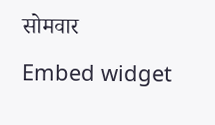सोमवार
Embed widget